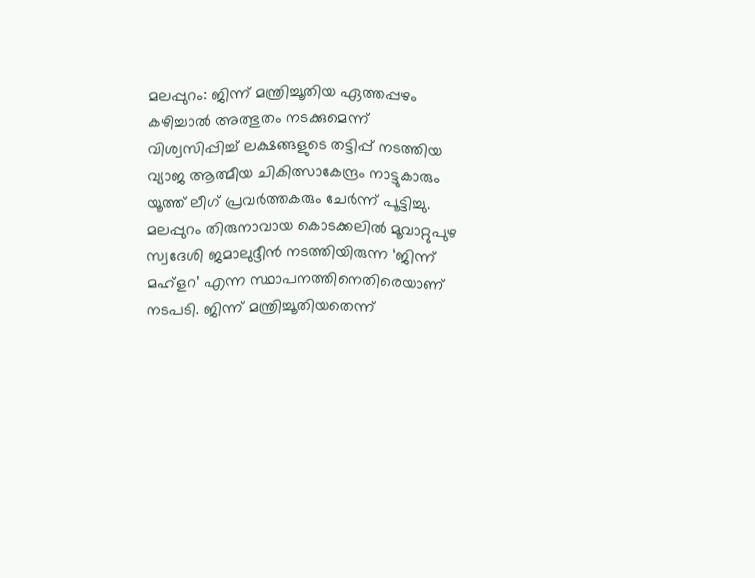മലപ്പുറം: ജിന്ന് മന്ത്രിച്ചൂതിയ ഏത്തപ്പഴം കഴിച്ചാൽ അത്ഭുതം നടക്കുമെന്ന് വിശ്വസിപ്പിച്ച് ലക്ഷങ്ങളുടെ തട്ടിപ്പ് നടത്തിയ വ്യാജ ആത്മീയ ചികിത്സാകേന്ദ്രം നാട്ടുകാരും യൂത്ത് ലീഗ് പ്രവർത്തകരും ചേർന്ന് പൂട്ടിച്ചു. മലപ്പുറം തിരുനാവായ കൊടക്കലിൽ മൂവാറ്റുപുഴ സ്വദേശി ജമാലുദ്ദീൻ നടത്തിയിരുന്ന ‘ജിന്ന് മഹ്ളറ’ എന്ന സ്ഥാപനത്തിനെതിരെയാണ് നടപടി. ജിന്ന് മന്ത്രിച്ചൂതിയതെന്ന്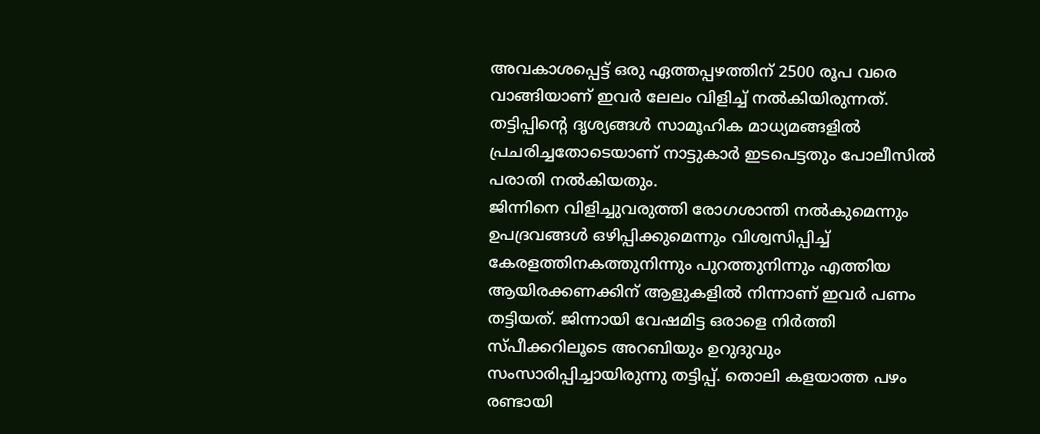അവകാശപ്പെട്ട് ഒരു ഏത്തപ്പഴത്തിന് 2500 രൂപ വരെ വാങ്ങിയാണ് ഇവർ ലേലം വിളിച്ച് നൽകിയിരുന്നത്. തട്ടിപ്പിന്റെ ദൃശ്യങ്ങൾ സാമൂഹിക മാധ്യമങ്ങളിൽ പ്രചരിച്ചതോടെയാണ് നാട്ടുകാർ ഇടപെട്ടതും പോലീസിൽ പരാതി നൽകിയതും.
ജിന്നിനെ വിളിച്ചുവരുത്തി രോഗശാന്തി നൽകുമെന്നും ഉപദ്രവങ്ങൾ ഒഴിപ്പിക്കുമെന്നും വിശ്വസിപ്പിച്ച് കേരളത്തിനകത്തുനിന്നും പുറത്തുനിന്നും എത്തിയ ആയിരക്കണക്കിന് ആളുകളിൽ നിന്നാണ് ഇവർ പണം തട്ടിയത്. ജിന്നായി വേഷമിട്ട ഒരാളെ നിർത്തി സ്പീക്കറിലൂടെ അറബിയും ഉറുദുവും സംസാരിപ്പിച്ചായിരുന്നു തട്ടിപ്പ്. തൊലി കളയാത്ത പഴം രണ്ടായി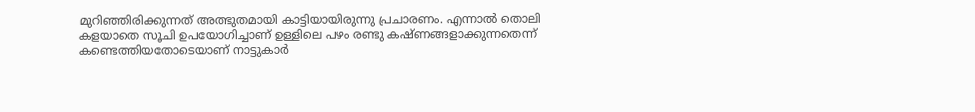മുറിഞ്ഞിരിക്കുന്നത് അത്ഭുതമായി കാട്ടിയായിരുന്നു പ്രചാരണം. എന്നാൽ തൊലി കളയാതെ സൂചി ഉപയോഗിച്ചാണ് ഉള്ളിലെ പഴം രണ്ടു കഷ്ണങ്ങളാക്കുന്നതെന്ന് കണ്ടെത്തിയതോടെയാണ് നാട്ടുകാർ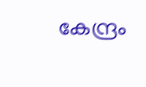കേന്ദ്രം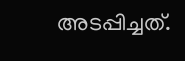അടപ്പിച്ചത്.